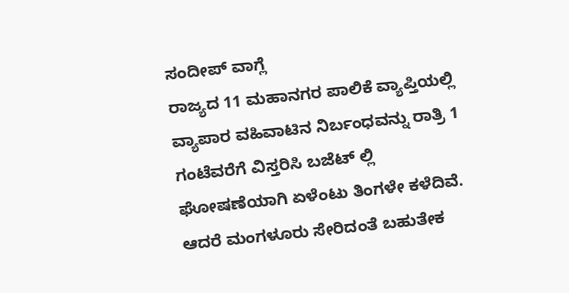ಸಂದೀಪ್ ವಾಗ್ಲೆ
ರಾಜ್ಯದ 11 ಮಹಾನಗರ ಪಾಲಿಕೆ ವ್ಯಾಪ್ತಿಯಲ್ಲಿ ವ್ಯಾಪಾರ ವಹಿವಾಟಿನ ನಿರ್ಬಂಧವನ್ನು ರಾತ್ರಿ 1 ಗಂಟೆವರೆಗೆ ವಿಸ್ತರಿಸಿ ಬಜೆಟ್ ಲ್ಲಿ ಘೋಷಣೆಯಾಗಿ ಏಳೆಂಟು ತಿಂಗಳೇ ಕಳೆದಿವೆ. ಆದರೆ ಮಂಗಳೂರು ಸೇರಿದಂತೆ ಬಹುತೇಕ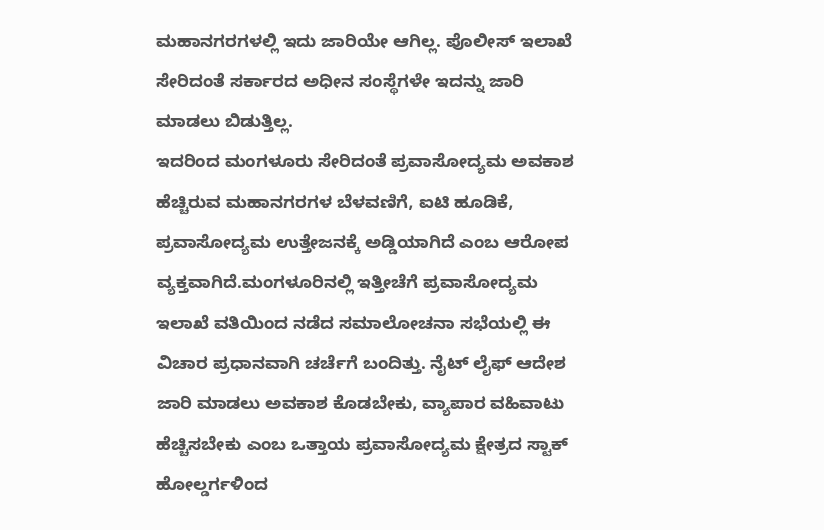ಮಹಾನಗರಗಳಲ್ಲಿ ಇದು ಜಾರಿಯೇ ಆಗಿಲ್ಲ. ಪೊಲೀಸ್ ಇಲಾಖೆ ಸೇರಿದಂತೆ ಸರ್ಕಾರದ ಅಧೀನ ಸಂಸ್ಥೆಗಳೇ ಇದನ್ನು ಜಾರಿ ಮಾಡಲು ಬಿಡುತ್ತಿಲ್ಲ.
ಇದರಿಂದ ಮಂಗಳೂರು ಸೇರಿದಂತೆ ಪ್ರವಾಸೋದ್ಯಮ ಅವಕಾಶ ಹೆಚ್ಚಿರುವ ಮಹಾನಗರಗಳ ಬೆಳವಣಿಗೆ, ಐಟಿ ಹೂಡಿಕೆ, ಪ್ರವಾಸೋದ್ಯಮ ಉತ್ತೇಜನಕ್ಕೆ ಅಡ್ಡಿಯಾಗಿದೆ ಎಂಬ ಆರೋಪ ವ್ಯಕ್ತವಾಗಿದೆ.ಮಂಗಳೂರಿನಲ್ಲಿ ಇತ್ತೀಚೆಗೆ ಪ್ರವಾಸೋದ್ಯಮ ಇಲಾಖೆ ವತಿಯಿಂದ ನಡೆದ ಸಮಾಲೋಚನಾ ಸಭೆಯಲ್ಲಿ ಈ ವಿಚಾರ ಪ್ರಧಾನವಾಗಿ ಚರ್ಚೆಗೆ ಬಂದಿತ್ತು. ನೈಟ್ ಲೈಫ್ ಆದೇಶ ಜಾರಿ ಮಾಡಲು ಅವಕಾಶ ಕೊಡಬೇಕು, ವ್ಯಾಪಾರ ವಹಿವಾಟು ಹೆಚ್ಚಿಸಬೇಕು ಎಂಬ ಒತ್ತಾಯ ಪ್ರವಾಸೋದ್ಯಮ ಕ್ಷೇತ್ರದ ಸ್ಟಾಕ್ ಹೋಲ್ಡರ್ಗಳಿಂದ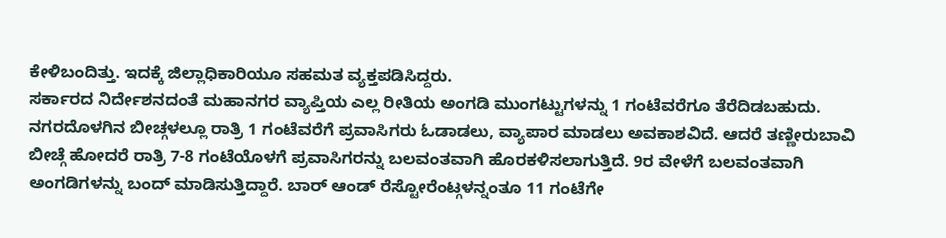ಕೇಳಿಬಂದಿತ್ತು. ಇದಕ್ಕೆ ಜಿಲ್ಲಾಧಿಕಾರಿಯೂ ಸಹಮತ ವ್ಯಕ್ತಪಡಿಸಿದ್ದರು.
ಸರ್ಕಾರದ ನಿರ್ದೇಶನದಂತೆ ಮಹಾನಗರ ವ್ಯಾಪ್ತಿಯ ಎಲ್ಲ ರೀತಿಯ ಅಂಗಡಿ ಮುಂಗಟ್ಟುಗಳನ್ನು 1 ಗಂಟೆವರೆಗೂ ತೆರೆದಿಡಬಹುದು. ನಗರದೊಳಗಿನ ಬೀಚ್ಗಳಲ್ಲೂ ರಾತ್ರಿ 1 ಗಂಟೆವರೆಗೆ ಪ್ರವಾಸಿಗರು ಓಡಾಡಲು, ವ್ಯಾಪಾರ ಮಾಡಲು ಅವಕಾಶವಿದೆ. ಆದರೆ ತಣ್ಣೀರುಬಾವಿ ಬೀಚ್ಗೆ ಹೋದರೆ ರಾತ್ರಿ 7-8 ಗಂಟೆಯೊಳಗೆ ಪ್ರವಾಸಿಗರನ್ನು ಬಲವಂತವಾಗಿ ಹೊರಕಳಿಸಲಾಗುತ್ತಿದೆ. 9ರ ವೇಳೆಗೆ ಬಲವಂತವಾಗಿ ಅಂಗಡಿಗಳನ್ನು ಬಂದ್ ಮಾಡಿಸುತ್ತಿದ್ದಾರೆ. ಬಾರ್ ಆಂಡ್ ರೆಸ್ಟೋರೆಂಟ್ಗಳನ್ನಂತೂ 11 ಗಂಟೆಗೇ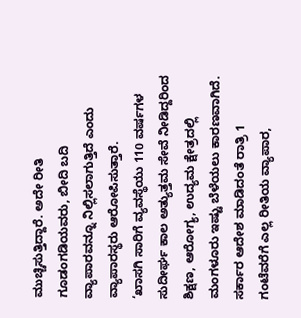ಮುಚ್ಚಿಸುತ್ತಿದ್ದಾರೆ. ಅದೇ ರೀತಿ ಗೂಡಂಗಡಿಯವರು, ಬೀದಿ ಬದಿ ವ್ಯಾಪಾರವನ್ನೂ ನಿಲ್ಲಿಸಲಾಗುತ್ತಿದೆ ಎಂದು ವ್ಯಾಪಾರಸ್ಥರು ಆರೋಪಿಸುತ್ತಾರೆ.
‘ಖಾಸಗಿ ಸಾರಿಗೆ ವ್ಯವಸ್ಥೆಯು 110 ವರ್ಷಗಳ ಸುದೀರ್ಘ ಕಾಲ ಅತ್ಯುತ್ತಮ ಸೇವೆ ನೀಡಿದ್ದರಿಂದ ಶಿಕ್ಷಣ, ಆರೋಗ್ಯ, ಉದ್ಯಮ ಕ್ಷೇತ್ರದಲ್ಲಿ ಮಂಗಳೂರು ಇಷ್ಟು ಬೆಳೆಯಲು ಕಾರಣವಾಗಿದೆ. ಸರ್ಕಾರ ಆದೇಶ ಮಾಡಿದಂತೆ ರಾತ್ರಿ 1 ಗಂಟೆವರೆಗೆ ಎಲ್ಲ ರೀತಿಯ ವ್ಯಾಪಾರ,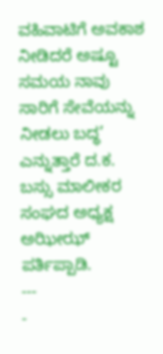ವಹಿವಾಟಿಗೆ ಅವಕಾಶ ನೀಡಿದರೆ ಅಷ್ಟೂ ಸಮಯ ನಾವು ಸಾರಿಗೆ ಸೇವೆಯನ್ನು ನೀಡಲು ಬದ್ಧ’ ಎನ್ನುತ್ತಾರೆ ದ.ಕ. ಬಸ್ಸು ಮಾಲೀಕರ ಸಂಘದ ಅಧ್ಯಕ್ಷ ಅಝೀಝ್ ಪರ್ತಿಪ್ಪಾಡಿ.
---
-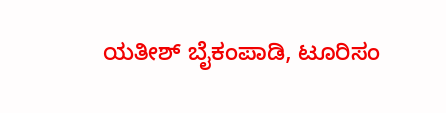ಯತೀಶ್ ಬೈಕಂಪಾಡಿ, ಟೂರಿಸಂ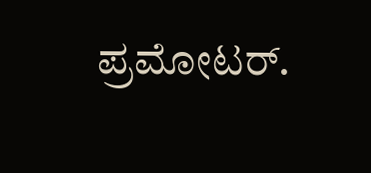ಪ್ರಮೋಟರ್.